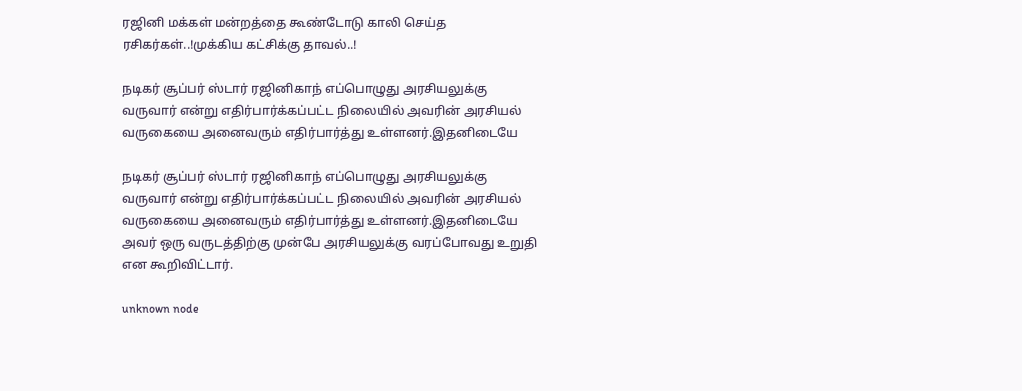ரஜினி மக்கள் மன்றத்தை கூண்டோடு காலி செய்த ரசிகர்கள்..!முக்கிய கட்சிக்கு தாவல்..!

நடிகர் சூப்பர் ஸ்டார் ரஜினிகாந் எப்பொழுது அரசியலுக்கு வருவார் என்று எதிர்பார்க்கப்பட்ட நிலையில் அவரின் அரசியல் வருகையை அனைவரும் எதிர்பார்த்து உள்ளனர்.இதனிடையே

நடிகர் சூப்பர் ஸ்டார் ரஜினிகாந் எப்பொழுது அரசியலுக்கு வருவார் என்று எதிர்பார்க்கப்பட்ட நிலையில் அவரின் அரசியல் வருகையை அனைவரும் எதிர்பார்த்து உள்ளனர்.இதனிடையே அவர் ஒரு வருடத்திற்கு முன்பே அரசியலுக்கு வரப்போவது உறுதி என கூறிவிட்டார்.

unknown node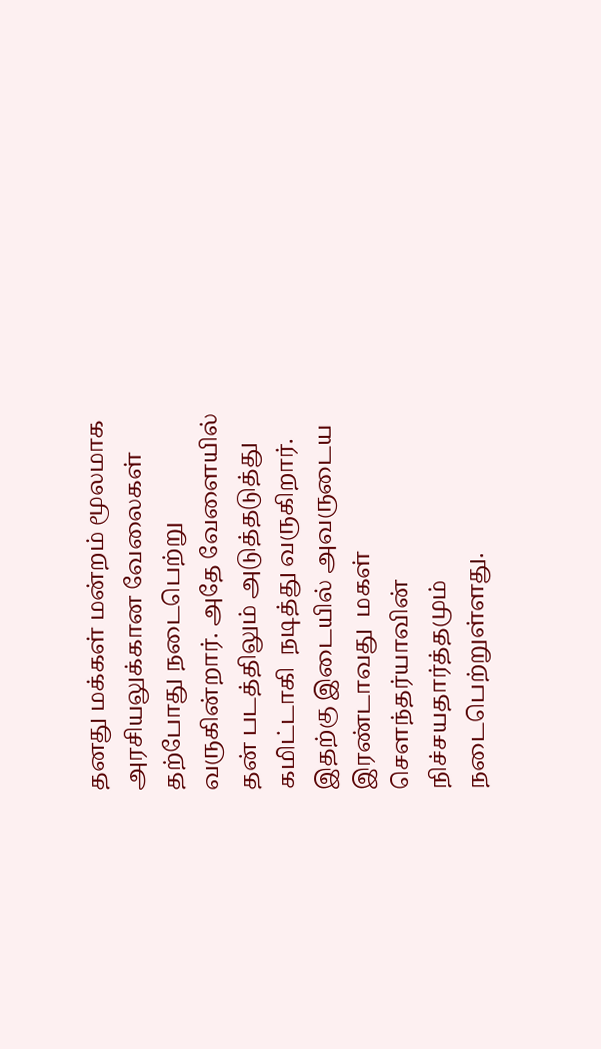தனது மக்கள் மன்றம் மூலமாக அரசியலுக்கான வேலைகள் தற்போது நடைபெற்று வருகின்றார். அதே வேளையில் தன் படத்திலும் அடுத்தடுத்து கமிட்டாகி  நடித்து வருகிறார். இதற்கு இடையில் அவருடைய இரண்டாவது  மகள் சௌந்தர்யாவின் நிச்சயதார்த்தமும் நடைபெற்றுள்ளது.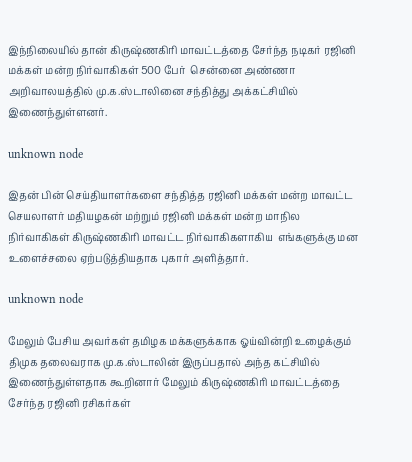இந்நிலையில் தான் கிருஷ்ணகிரி மாவட்டத்தை சேர்ந்த நடிகர் ரஜினி மக்கள் மன்ற நிர்வாகிகள் 500 பேர்  சென்னை அண்ணா அறிவாலயத்தில் மு.க.ஸ்டாலினை சந்தித்து அக்கட்சியில் இணைந்துள்ளனர்.

unknown node

இதன் பின் செய்தியாளர்களை சந்தித்த ரஜினி மக்கள் மன்ற மாவட்ட செயலாளர் மதியழகன் மற்றும் ரஜினி மக்கள் மன்ற மாநில நிர்வாகிகள் கிருஷ்ணகிரி மாவட்ட நிர்வாகிகளாகிய  எங்களுக்கு மன உளைச்சலை ஏற்படுத்தியதாக புகார் அளித்தார்.

unknown node

மேலும் பேசிய அவர்கள் தமிழக மக்களுக்காக ஓய்வின்றி உழைக்கும் திமுக தலைவராக மு.க.ஸ்டாலின் இருப்பதால் அந்த கட்சியில் இணைந்துள்ளதாக கூறினார் மேலும் கிருஷ்ணகிரி மாவட்டத்தை சேர்ந்த ரஜினி ரசிகர்கள்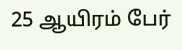25 ஆயிரம் பேர்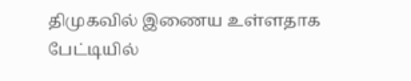திமுகவில் இணைய உள்ளதாக பேட்டியில்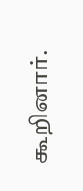கூறினார்.